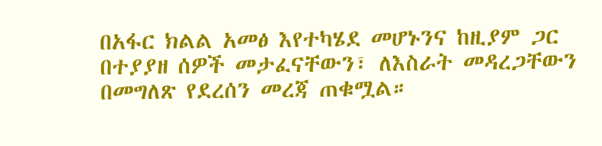በአፋር ክልል አመፅ እየተካሄደ መሆኑንና ከዚያም ጋር በተያያዘ ሰዎች መታፈናቸውን፣ ለእስራት መዳረጋቸውን በመግለጽ የደረሰን መረጃ ጠቁሟል።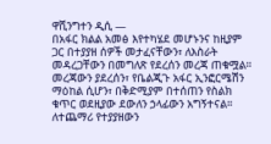ዋሺንግተን ዲሲ —
በአፋር ክልል አመፅ እየተካሄደ መሆኑንና ከዚያም ጋር በተያያዘ ሰዎች መታፈናቸውን፣ ለእስራት መዳረጋቸውን በመግለጽ የደረሰን መረጃ ጠቁሟል። መረጃውን ያደረሰን፣ የቤልጂጉ አፋር ኢንፎርሜሽን ማዕከል ሲሆን፣ በቅድሚያም በተሰጠን የስልክ ቁጥር ወደዚያው ደውለን ኃላፊውን አግኝተናል።
ለተጨማሪ የተያያዘውን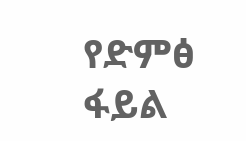የድምፅ ፋይል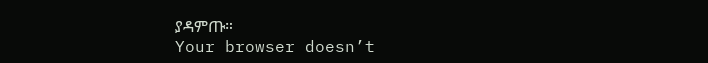ያዳምጡ።
Your browser doesn’t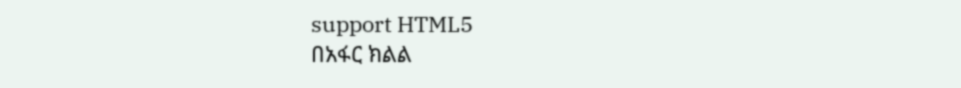support HTML5
በአፋር ክልል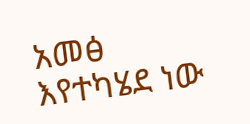አመፅ እየተካሄደ ነው